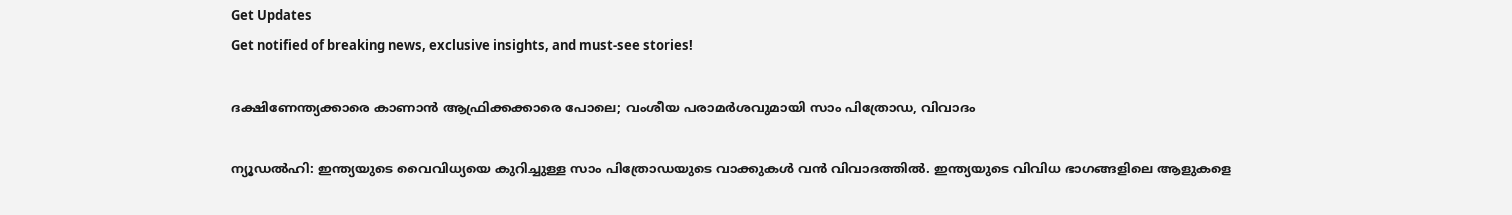Get Updates
Get notified of breaking news, exclusive insights, and must-see stories!

ദക്ഷിണേന്ത്യക്കാരെ കാണാന്‍ ആഫ്രിക്കക്കാരെ പോലെ; വംശീയ പരാമര്‍ശവുമായി സാം പിത്രോഡ, വിവാദം

ന്യൂഡല്‍ഹി: ഇന്ത്യയുടെ വൈവിധ്യയെ കുറിച്ചുള്ള സാം പിത്രോഡയുടെ വാക്കുകള്‍ വന്‍ വിവാദത്തില്‍. ഇന്ത്യയുടെ വിവിധ ഭാഗങ്ങളിലെ ആളുകളെ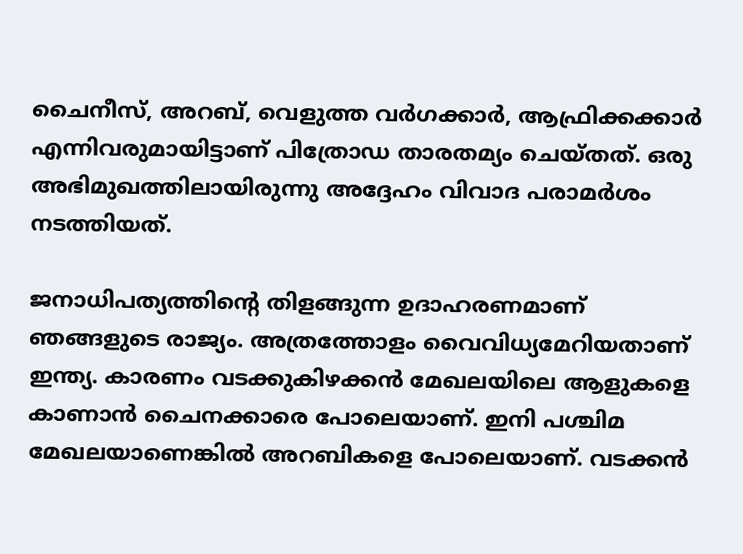ചൈനീസ്, അറബ്, വെളുത്ത വര്‍ഗക്കാര്‍, ആഫ്രിക്കക്കാര്‍ എന്നിവരുമായിട്ടാണ് പിത്രോഡ താരതമ്യം ചെയ്തത്. ഒരു അഭിമുഖത്തിലായിരുന്നു അദ്ദേഹം വിവാദ പരാമര്‍ശം നടത്തിയത്.

ജനാധിപത്യത്തിന്റെ തിളങ്ങുന്ന ഉദാഹരണമാണ് ഞങ്ങളുടെ രാജ്യം. അത്രത്തോളം വൈവിധ്യമേറിയതാണ് ഇന്ത്യ. കാരണം വടക്കുകിഴക്കന്‍ മേഖലയിലെ ആളുകളെ കാണാന്‍ ചൈനക്കാരെ പോലെയാണ്. ഇനി പശ്ചിമ മേഖലയാണെങ്കില്‍ അറബികളെ പോലെയാണ്. വടക്കന്‍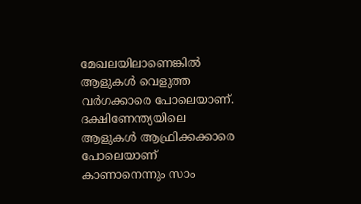മേഖലയിലാണെങ്കില്‍ ആളുകള്‍ വെളുത്ത വര്‍ഗക്കാരെ പോലെയാണ്. ദക്ഷിണേന്ത്യയിലെ ആളുകള്‍ ആഫ്രിക്കക്കാരെ പോലെയാണ് കാണാനെന്നും സാം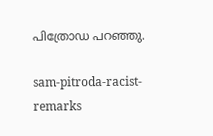പിത്രോഡ പറഞ്ഞു.

sam-pitroda-racist-remarks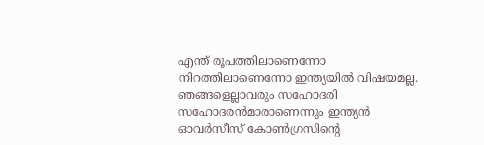എന്ത് രൂപത്തിലാണെന്നോ നിറത്തിലാണെന്നോ ഇന്ത്യയില്‍ വിഷയമല്ല. ഞങ്ങളെല്ലാവരും സഹോദരി സഹോദരന്‍മാരാണെന്നും ഇന്ത്യന്‍ ഓവര്‍സീസ് കോണ്‍ഗ്രസിന്റെ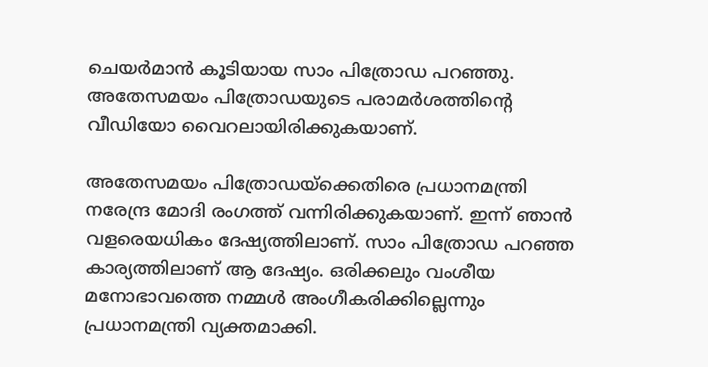ചെയര്‍മാന്‍ കൂടിയായ സാം പിത്രോഡ പറഞ്ഞു. അതേസമയം പിത്രോഡയുടെ പരാമര്‍ശത്തിന്റെ വീഡിയോ വൈറലായിരിക്കുകയാണ്.

അതേസമയം പിത്രോഡയ്‌ക്കെതിരെ പ്രധാനമന്ത്രി നരേന്ദ്ര മോദി രംഗത്ത് വന്നിരിക്കുകയാണ്. ഇന്ന് ഞാന്‍ വളരെയധികം ദേഷ്യത്തിലാണ്. സാം പിത്രോഡ പറഞ്ഞ കാര്യത്തിലാണ് ആ ദേഷ്യം. ഒരിക്കലും വംശീയ മനോഭാവത്തെ നമ്മള്‍ അംഗീകരിക്കില്ലെന്നും പ്രധാനമന്ത്രി വ്യക്തമാക്കി.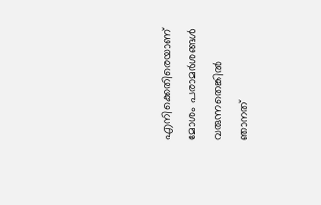എനിക്കെതിരെയാണ് മോശം പരാമര്‍ശങ്ങള്‍ വരുന്നതെങ്കില്‍ ഞാനത്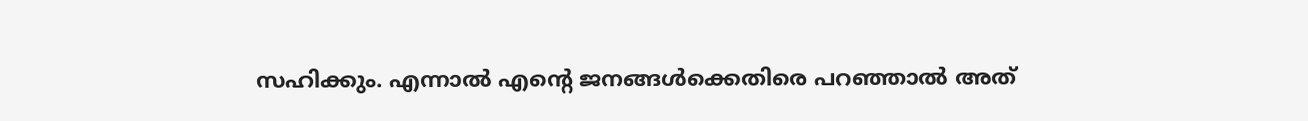സഹിക്കും. എന്നാല്‍ എന്റെ ജനങ്ങള്‍ക്കെതിരെ പറഞ്ഞാല്‍ അത്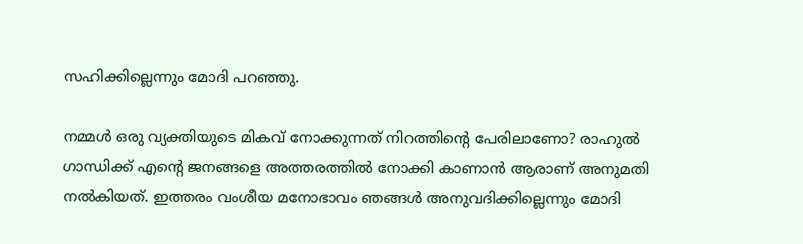സഹിക്കില്ലെന്നും മോദി പറഞ്ഞു.

നമ്മള്‍ ഒരു വ്യക്തിയുടെ മികവ് നോക്കുന്നത് നിറത്തിന്റെ പേരിലാണോ? രാഹുല്‍ ഗാന്ധിക്ക് എന്റെ ജനങ്ങളെ അത്തരത്തില്‍ നോക്കി കാണാന്‍ ആരാണ് അനുമതി നല്‍കിയത്. ഇത്തരം വംശീയ മനോഭാവം ഞങ്ങള്‍ അനുവദിക്കില്ലെന്നും മോദി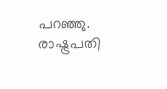പറഞ്ഞു. രാഷ്ട്രപതി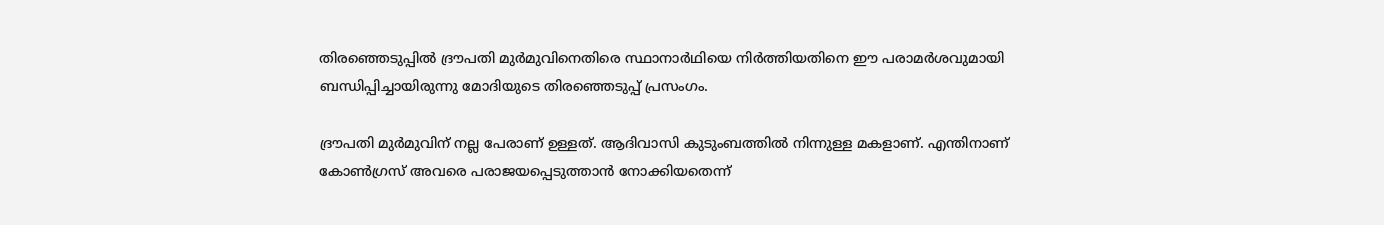തിരഞ്ഞെടുപ്പില്‍ ദ്രൗപതി മുര്‍മുവിനെതിരെ സ്ഥാനാര്‍ഥിയെ നിര്‍ത്തിയതിനെ ഈ പരാമര്‍ശവുമായി ബന്ധിപ്പിച്ചായിരുന്നു മോദിയുടെ തിരഞ്ഞെടുപ്പ് പ്രസംഗം.

ദ്രൗപതി മുര്‍മുവിന് നല്ല പേരാണ് ഉള്ളത്. ആദിവാസി കുടുംബത്തില്‍ നിന്നുള്ള മകളാണ്. എന്തിനാണ് കോണ്‍ഗ്രസ് അവരെ പരാജയപ്പെടുത്താന്‍ നോക്കിയതെന്ന്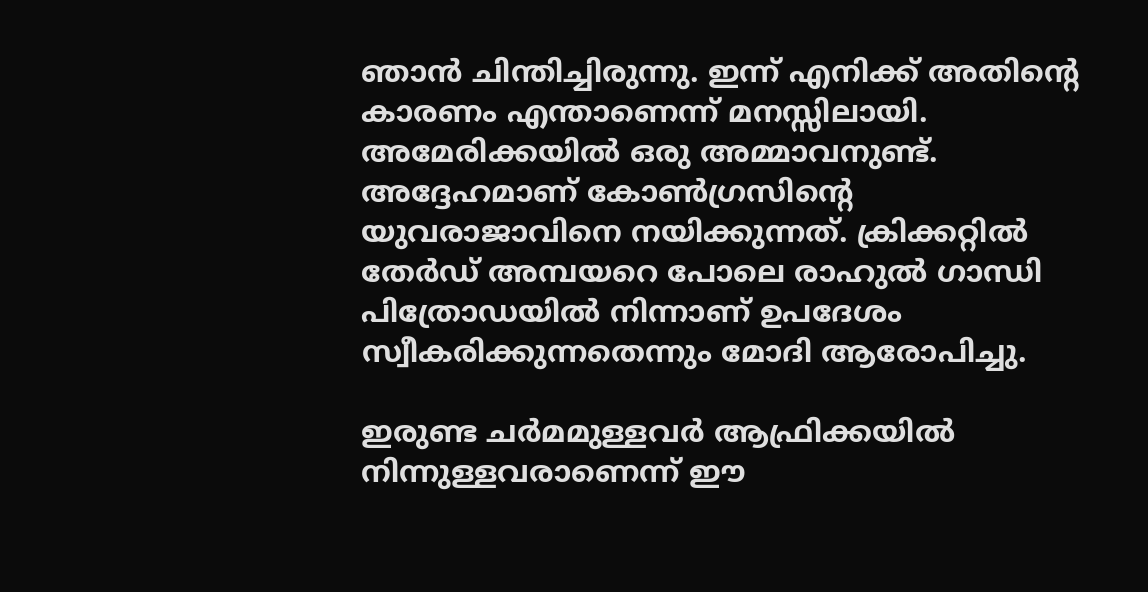ഞാന്‍ ചിന്തിച്ചിരുന്നു. ഇന്ന് എനിക്ക് അതിന്റെ കാരണം എന്താണെന്ന് മനസ്സിലായി. അമേരിക്കയില്‍ ഒരു അമ്മാവനുണ്ട്. അദ്ദേഹമാണ് കോണ്‍ഗ്രസിന്റെ യുവരാജാവിനെ നയിക്കുന്നത്. ക്രിക്കറ്റില്‍ തേര്‍ഡ് അമ്പയറെ പോലെ രാഹുല്‍ ഗാന്ധി പിത്രോഡയില്‍ നിന്നാണ് ഉപദേശം സ്വീകരിക്കുന്നതെന്നും മോദി ആരോപിച്ചു.

ഇരുണ്ട ചര്‍മമുള്ളവര്‍ ആഫ്രിക്കയില്‍ നിന്നുള്ളവരാണെന്ന് ഈ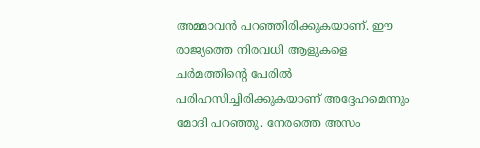അമ്മാവന്‍ പറഞ്ഞിരിക്കുകയാണ്. ഈ രാജ്യത്തെ നിരവധി ആളുകളെ ചര്‍മത്തിന്റെ പേരില്‍ പരിഹസിച്ചിരിക്കുകയാണ് അദ്ദേഹമെന്നും മോദി പറഞ്ഞു. നേരത്തെ അസം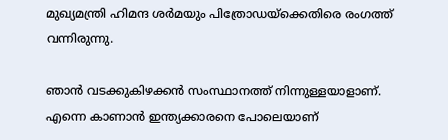മുഖ്യമന്ത്രി ഹിമന്ദ ശര്‍മയും പിത്രോഡയ്‌ക്കെതിരെ രംഗത്ത് വന്നിരുന്നു.

ഞാന്‍ വടക്കുകിഴക്കന്‍ സംസ്ഥാനത്ത് നിന്നുള്ളയാളാണ്. എന്നെ കാണാന്‍ ഇന്ത്യക്കാരനെ പോലെയാണ്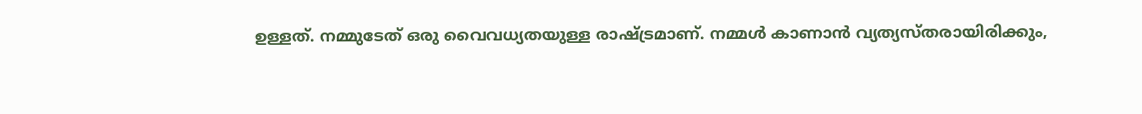ഉള്ളത്. നമ്മുടേത് ഒരു വൈവധ്യതയുള്ള രാഷ്ട്രമാണ്. നമ്മള്‍ കാണാന്‍ വ്യത്യസ്തരായിരിക്കും,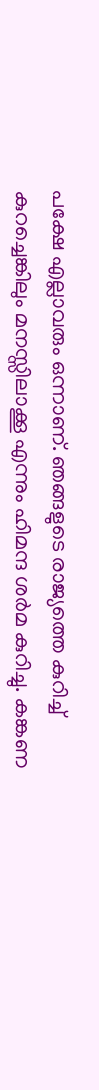പക്ഷേ എല്ലാവരും ഒന്നാണ്. ഞങ്ങളുടെ രാജ്യത്തെ കുറിച്ച് കുറച്ചെങ്കിലും മനസ്സിലാക്കൂ എന്നും ഹിമന്ദ ശര്‍മ കുറിച്ചു. കങ്കണ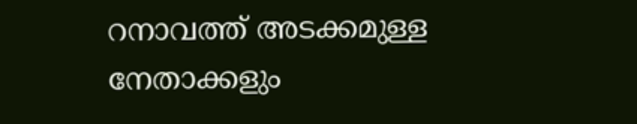റനാവത്ത് അടക്കമുള്ള നേതാക്കളും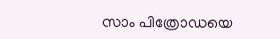സാം പിത്രോഡയെ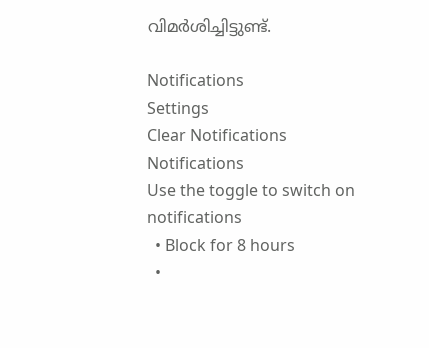വിമര്‍ശിച്ചിട്ടുണ്ട്.

Notifications
Settings
Clear Notifications
Notifications
Use the toggle to switch on notifications
  • Block for 8 hours
  •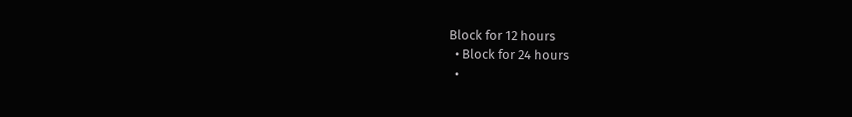Block for 12 hours
  • Block for 24 hours
  •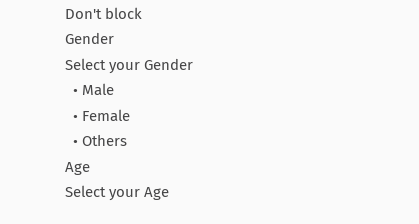Don't block
Gender
Select your Gender
  • Male
  • Female
  • Others
Age
Select your Age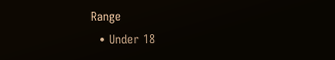Range
  • Under 18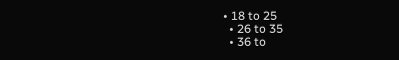• 18 to 25
  • 26 to 35
  • 36 to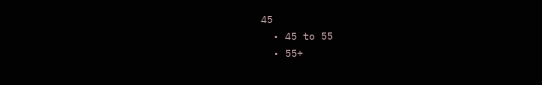45
  • 45 to 55
  • 55+